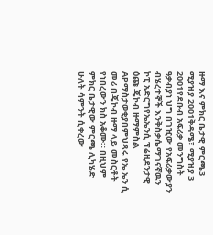ዙማ እና ምክር ቤታዊ ምርጫ3 ሚያዝያ 2001ቅዳሜ፣ ሚያዝያ 3 2001የደቡብ አፍሪቃ መንግስት ዓቃብያነ ህግ በገዢው የአፍሪቃውያን ብሄረተኞች እንቅስቃሴማገናኛዉን ኮፒ አድርግየኤኤንሲ ፕሬዚደንታዊ ዕጩ ጄኮብ ዙማምስል APማስታወቂያበምህጻሩ የኤ ኤን ሲ መሪ በጄኮብ ዙማ ላይ መስርቶት የነበረውን ክስ አቆሙ። በዚህም ምክር ቤታዊው ምርጫ ሊካሄድ ሁለት ሳምንት ሲቀረው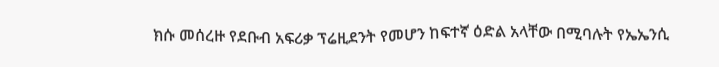ክሱ መሰረዙ የደቡብ አፍሪቃ ፕሬዚደንት የመሆን ከፍተኛ ዕድል አላቸው በሚባሉት የኤኤንሲ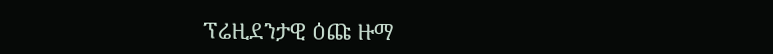ፕሬዚደንታዊ ዕጩ ዙማ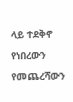ላይ ተደቅኖ የነበረውን የመጨረሻውን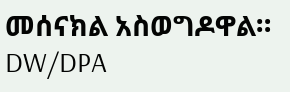መሰናክል አስወግዶዋል። DW/DPA